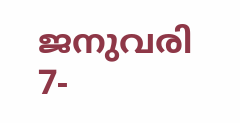ജനുവരി 7-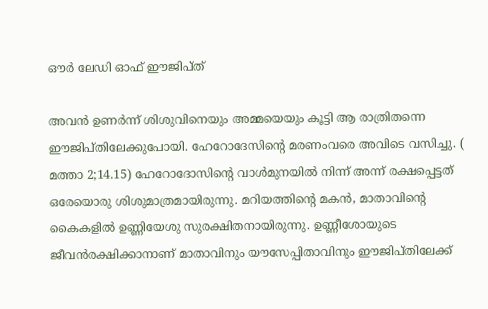ഔര്‍ ലേഡി ഓഫ് ഈജിപ്ത്

അവന്‍ ഉണര്‍ന്ന് ശിശുവിനെയും അമ്മയെയും കൂട്ടി ആ രാത്രിതന്നെ ഈജിപ്തിലേക്കുപോയി. ഹേറോദേസിന്റെ മരണംവരെ അവിടെ വസിച്ചു. ( മത്താ 2;14.15) ഹേറോദോസിന്റെ വാള്‍മുനയില്‍ നിന്ന് അന്ന് രക്ഷപ്പെട്ടത് ഒരേയൊരു ശിശുമാത്രമായിരുന്നു. മറിയത്തിന്റെ മകന്‍, മാതാവിന്റെ കൈകളില്‍ ഉണ്ണിയേശു സുരക്ഷിതനായിരുന്നു. ഉണ്ണീശോയുടെ ജീവന്‍രക്ഷിക്കാനാണ് മാതാവിനും യൗസേപ്പിതാവിനും ഈജിപ്തിലേക്ക്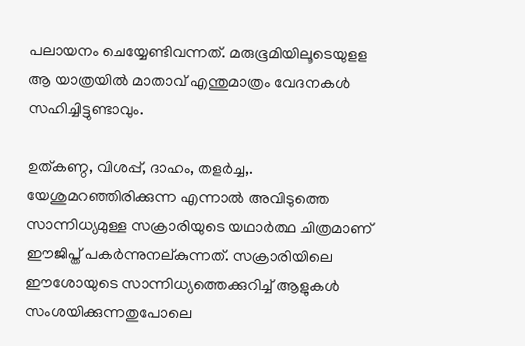പലായനം ചെയ്യേണ്ടിവന്നത്. മരുഭൂമിയിലൂടെയുളള ആ യാത്രയില്‍ മാതാവ് എന്തുമാത്രം വേദനകള്‍ സഹിച്ചിട്ടുണ്ടാവും.

ഉത്കണ്ഠ, വിശപ്പ്, ദാഹം, തളര്‍ച്ച,. യേശുമറഞ്ഞിരിക്കുന്ന എന്നാല്‍ അവിടുത്തെ സാന്നിധ്യമുള്ള സക്രാരിയുടെ യഥാര്‍ത്ഥ ചിത്രമാണ് ഈജിപ്ത് പകര്‍ന്നുനല്കുന്നത്. സക്രാരിയിലെ ഈശോയുടെ സാന്നിധ്യത്തെക്കുറിച്ച് ആളുകള്‍ സംശയിക്കുന്നതുപോലെ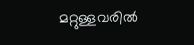മറ്റുള്ളവരില്‍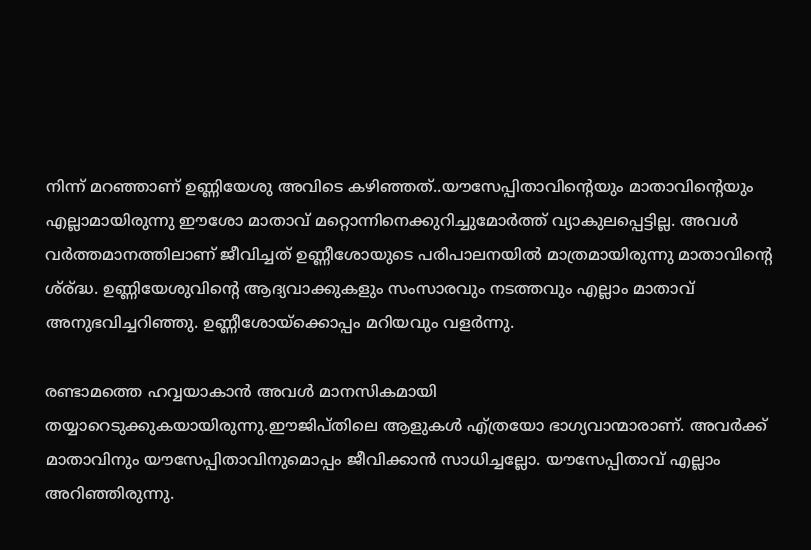നിന്ന് മറഞ്ഞാണ് ഉണ്ണിയേശു അവിടെ കഴിഞ്ഞത്..യൗസേപ്പിതാവിന്റെയും മാതാവിന്റെയും എല്ലാമായിരുന്നു ഈശോ മാതാവ് മറ്റൊന്നിനെക്കുറിച്ചുമോര്‍ത്ത് വ്യാകുലപ്പെട്ടില്ല. അവള്‍ വര്‍ത്തമാനത്തിലാണ് ജീവിച്ചത് ഉണ്ണീശോയുടെ പരിപാലനയില്‍ മാത്രമായിരുന്നു മാതാവിന്റെ ശ്ര്ദ്ധ. ഉണ്ണിയേശുവിന്റെ ആദ്യവാക്കുകളും സംസാരവും നടത്തവും എല്ലാം മാതാവ് അനുഭവിച്ചറിഞ്ഞു. ഉണ്ണീശോയ്‌ക്കൊപ്പം മറിയവും വളര്‍ന്നു.

രണ്ടാമത്തെ ഹവ്വയാകാന്‍ അവള്‍ മാനസികമായി തയ്യാറെടുക്കുകയായിരുന്നു.ഈജിപ്തിലെ ആളുകള്‍ എ്ത്രയോ ഭാഗ്യവാന്മാരാണ്. അവര്‍ക്ക് മാതാവിനും യൗസേപ്പിതാവിനുമൊപ്പം ജീവിക്കാന്‍ സാധിച്ചല്ലോ. യൗസേപ്പിതാവ് എല്ലാം അറിഞ്ഞിരുന്നു.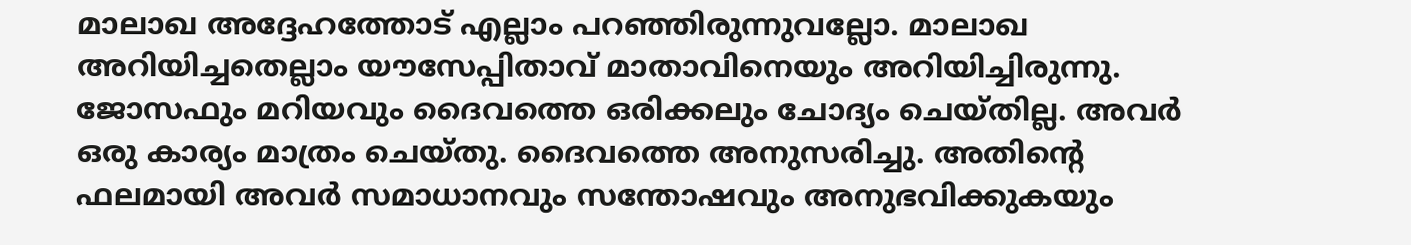മാലാഖ അദ്ദേഹത്തോട് എല്ലാം പറഞ്ഞിരുന്നുവല്ലോ. മാലാഖ അറിയിച്ചതെല്ലാം യൗസേപ്പിതാവ് മാതാവിനെയും അറിയിച്ചിരുന്നു. ജോസഫും മറിയവും ദൈവത്തെ ഒരിക്കലും ചോദ്യം ചെയ്തില്ല. അവര്‍ ഒരു കാര്യം മാത്രം ചെയ്തു. ദൈവത്തെ അനുസരിച്ചു. അതിന്റെ ഫലമായി അവര്‍ സമാധാനവും സന്തോഷവും അനുഭവിക്കുകയും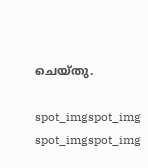ചെയ്തു.

spot_imgspot_img
spot_imgspot_img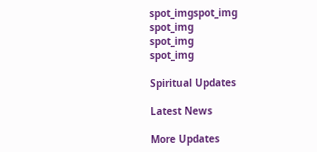spot_imgspot_img
spot_img
spot_img
spot_img

Spiritual Updates

Latest News

More Updates